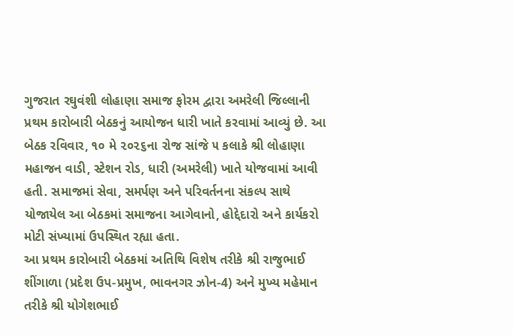ગુજરાત રઘુવંશી લોહાણા સમાજ ફોરમ દ્વારા અમરેલી જિલ્લાની પ્રથમ કારોબારી બેઠકનું આયોજન ધારી ખાતે કરવામાં આવ્યું છે. આ બેઠક રવિવાર, ૧૦ મે ૨૦૨૬ના રોજ સાંજે ૫ કલાકે શ્રી લોહાણા મહાજન વાડી, સ્ટેશન રોડ, ધારી (અમરેલી) ખાતે યોજવામાં આવી હતી. સમાજમાં સેવા, સમર્પણ અને પરિવર્તનના સંકલ્પ સાથે યોજાયેલ આ બેઠકમાં સમાજના આગેવાનો, હોદ્દેદારો અને કાર્યકરો મોટી સંખ્યામાં ઉપસ્થિત રહ્યા હતા.
આ પ્રથમ કારોબારી બેઠકમાં અતિથિ વિશેષ તરીકે શ્રી રાજુભાઈ શીંગાળા (પ્રદેશ ઉપ-પ્રમુખ, ભાવનગર ઝોન-4) અને મુખ્ય મહેમાન તરીકે શ્રી યોગેશભાઈ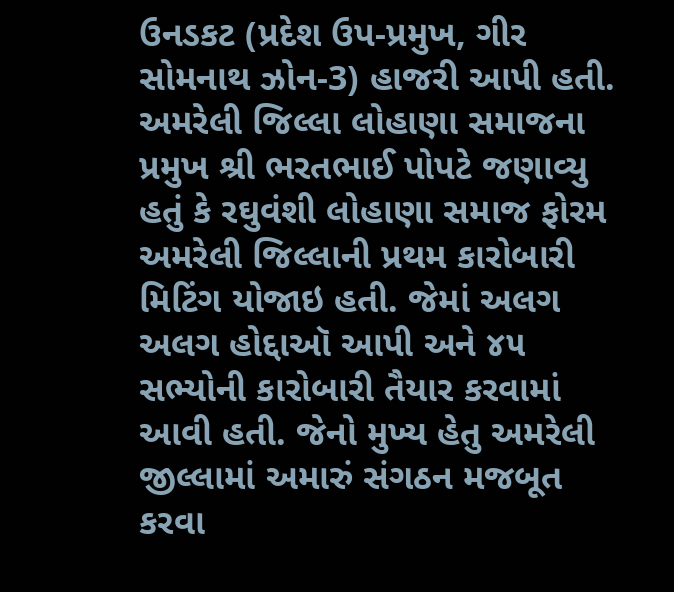ઉનડકટ (પ્રદેશ ઉપ-પ્રમુખ, ગીર સોમનાથ ઝોન-3) હાજરી આપી હતી.
અમરેલી જિલ્લા લોહાણા સમાજના પ્રમુખ શ્રી ભરતભાઈ પોપટે જણાવ્યુ હતું કે રઘુવંશી લોહાણા સમાજ ફોરમ અમરેલી જિલ્લાની પ્રથમ કારોબારી મિટિંગ યોજાઇ હતી. જેમાં અલગ અલગ હોદ્દાઑ આપી અને ૪૫ સભ્યોની કારોબારી તૈયાર કરવામાં આવી હતી. જેનો મુખ્ય હેતુ અમરેલી જીલ્લામાં અમારું સંગઠન મજબૂત કરવા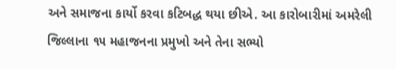અને સમાજના કાર્યો કરવા કટિબદ્ધ થયા છીએ. આ કારોબારીમાં અમરેલી જિલ્લાના ૧૫ મહાજનના પ્રમુખો અને તેના સભ્યો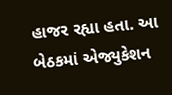હાજર રહ્યા હતા. આ બેઠકમાં એજ્યુકેશન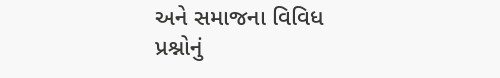અને સમાજના વિવિધ પ્રશ્નોનું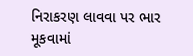નિરાકરણ લાવવા પર ભાર મૂકવામાં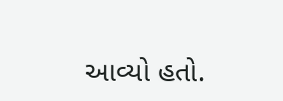આવ્યો હતો.